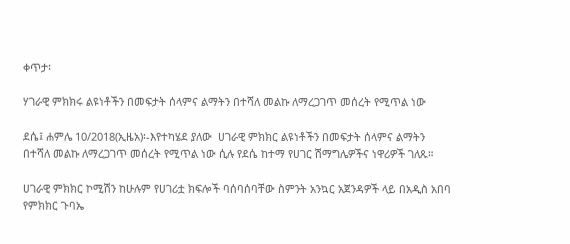ቀጥታ፡

ሃገራዊ ምክክሩ ልዩነቶችን በመፍታት ሰላምና ልማትን በተሻለ መልኩ ለማረጋገጥ መሰረት የሚጥል ነው

ደሴ፤ ሐምሌ 10/2018(ኢዜአ)፡-እየተካሄደ ያለው  ሀገራዊ ምክክር ልዩነቶችን በመፍታት ሰላምና ልማትን በተሻለ መልኩ ለማረጋገጥ መሰረት የሚጥል ነው ሲሉ የደሴ ከተማ የሀገር ሽማግሌዎችና ነዋሪዎች ገለጹ።

ሀገራዊ ምክክር ኮሚሽን ከሁሉም የሀገሪቷ ክፍሎች ባሰባሰባቸው ስምንት አንኳር አጀንዳዎች ላይ በአዲስ አበባ የምክክር ጉባኤ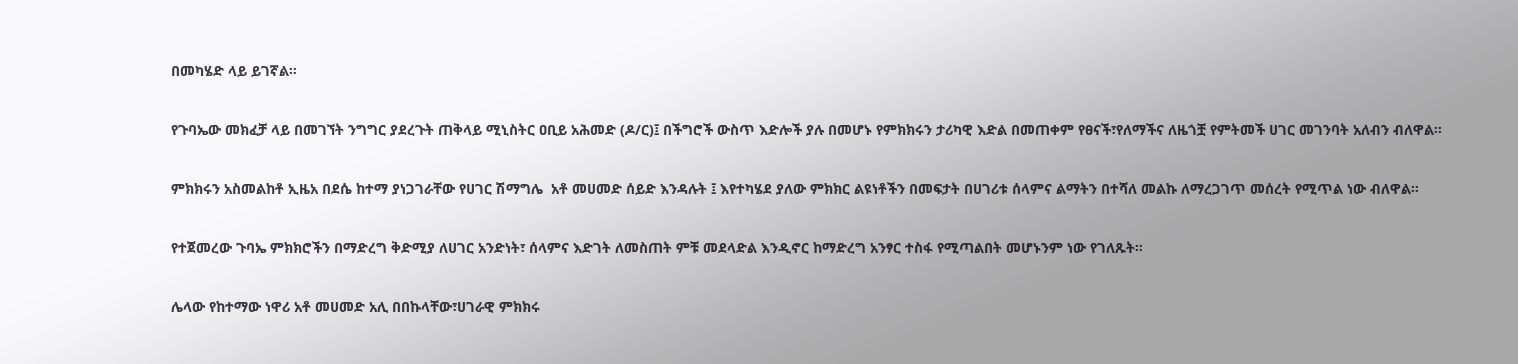በመካሄድ ላይ ይገኛል።

የጉባኤው መክፈቻ ላይ በመገኘት ንግግር ያደረጉት ጠቅላይ ሚኒስትር ዐቢይ አሕመድ (ዶ/ር)፤ በችግሮች ውስጥ እድሎች ያሉ በመሆኑ የምክክሩን ታሪካዊ እድል በመጠቀም የፀናች፣የለማችና ለዜጎቿ የምትመች ሀገር መገንባት አለብን ብለዋል።

ምክክሩን አስመልከቶ ኢዜአ በደሴ ከተማ ያነጋገራቸው የሀገር ሽማግሌ  አቶ መሀመድ ሰይድ እንዳሉት ፤ እየተካሄደ ያለው ምክክር ልዩነቶችን በመፍታት በሀገሪቱ ሰላምና ልማትን በተሻለ መልኩ ለማረጋገጥ መሰረት የሚጥል ነው ብለዋል።

የተጀመረው ጉባኤ ምክክሮችን በማድረግ ቅድሚያ ለሀገር አንድነት፣ ሰላምና እድገት ለመስጠት ምቹ መደላድል እንዲኖር ከማድረግ አንፃር ተስፋ የሚጣልበት መሆኑንም ነው የገለጹት።

ሌላው የከተማው ነዋሪ አቶ መሀመድ አሊ በበኩላቸው፣ሀገራዊ ምክክሩ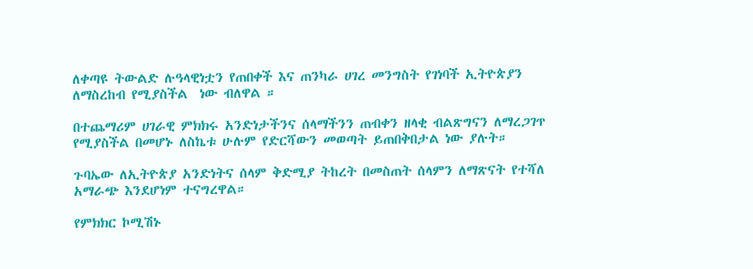ለቀጣዩ ትውልድ ሉዓላዊነቷን የጠበቀች እና ጠንካራ ሀገረ መንግስት የገነባች ኢትዮጵያን ለማስረከብ የሚያስችል  ነው ብለዋል ።

በተጨማሪም ሀገራዊ ምክክሩ አንድነታችንና ሰላማችንን ጠብቀን ዘላቂ ብልጽግናን ለማረጋገጥ የሚያስችል በመሆኑ ለስኬቱ ሁሉም የድርሻውን መወጣት ይጠበቅበታል ነው ያሉት።

ጉባኤው ለኢትዮጵያ አንድነትና ሰላም ቅድሚያ ትከረት በመስጠት ሰላምን ለማጽናት የተሻለ አማራጭ እንደሆነም ተናግረዋል።

የምክክር ኮሚሽኑ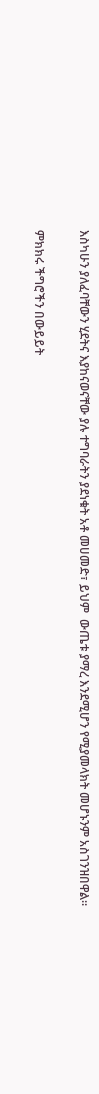እስካሁን ያለፈባቸውን ሂደትና እያከናወናቸው ያሉ ተግባራትን ያደነቁት አቶ መሀመድ፣ ይህም  ውጤቱ ያማረ እንደሚሆን የሚያመላክት መሆኑንም አስገንዝበዋል።

ምክክሩ ችግሮችን በውይይት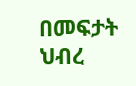በመፍታት ህብረ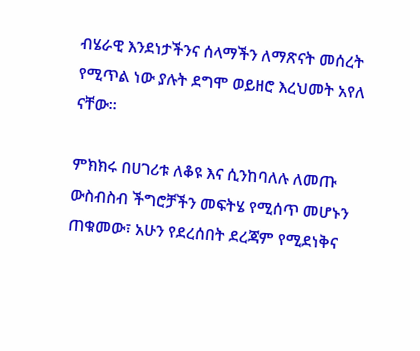ብሄራዊ እንደነታችንና ሰላማችን ለማጽናት መሰረት የሚጥል ነው ያሉት ደግሞ ወይዘሮ እረህመት አየለ ናቸው።

ምክክሩ በሀገሪቱ ለቆዩ እና ሲንከባለሉ ለመጡ ውስብስብ ችግሮቻችን መፍትሄ የሚሰጥ መሆኑን ጠቁመው፣ አሁን የደረሰበት ደረጃም የሚደነቅና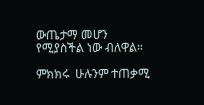ውጤታማ መሆን የሚያስችል ነው ብለዋል።

ምክክሩ  ሁሉንም ተጠቃሚ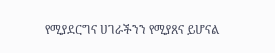የሚያደርግና ሀገራችንን የሚያጸና ይሆናል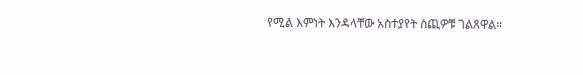የሚል እምነት እንዳላቸው አስተያየት ሰጪዎቹ ገልጸዋል።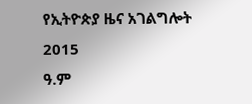የኢትዮጵያ ዜና አገልግሎት
2015
ዓ.ም